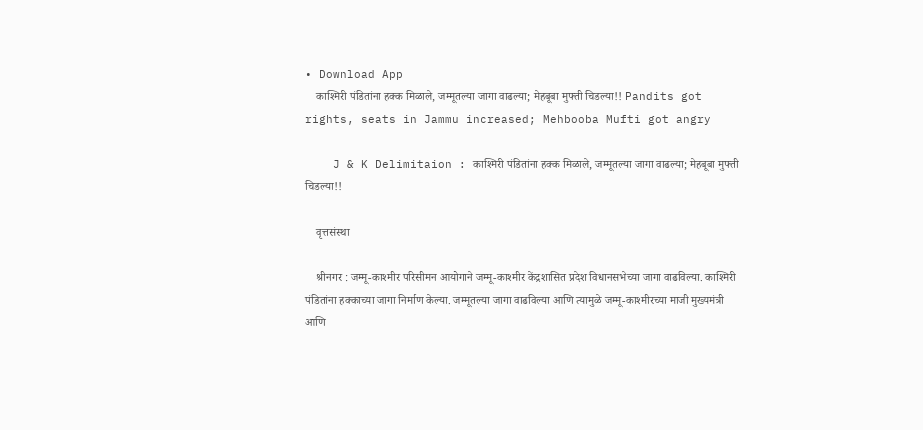• Download App
    काश्मिरी पंडितांना हक्क मिळाले, जम्मूतल्या जागा वाढल्या; मेहबूबा मुफ्ती चिडल्या!! Pandits got rights, seats in Jammu increased; Mehbooba Mufti got angry

    J & K Delimitaion : काश्मिरी पंडितांना हक्क मिळाले, जम्मूतल्या जागा वाढल्या; मेहबूबा मुफ्ती चिडल्या!!

    वृत्तसंस्था

    श्रीनगर : जम्मू-काश्मीर परिसीमन आयोगाने जम्मू-काश्मीर केंद्रशासित प्रदेश विधानसभेच्या जागा वाढविल्या. काश्मिरी पंडितांना हक्काच्या जागा निर्माण केल्या. जम्मूतल्या जागा वाढविल्या आणि त्यामुळे जम्मू-काश्मीरच्या माजी मुख्यमंत्री आणि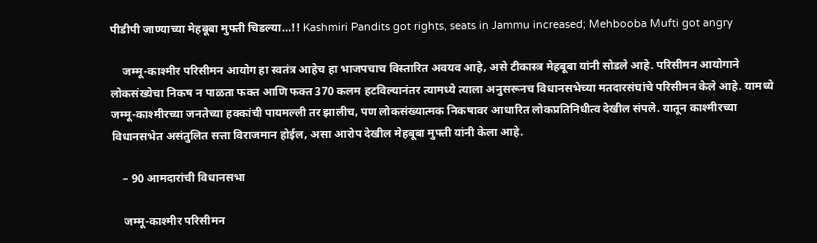पीडीपी जाण्याच्या मेहबूबा मुफ्ती चिडल्या…!! Kashmiri Pandits got rights, seats in Jammu increased; Mehbooba Mufti got angry

    जम्मू-काश्मीर परिसीमन आयोग हा स्वतंत्र आहेच हा भाजपचाच विस्तारित अवयव आहे, असे टीकास्त्र मेहबूबा यांनी सोडले आहे. परिसीमन आयोगाने लोकसंख्येचा निकष न पाळता फक्त आणि फक्त 370 कलम हटविल्यानंतर त्यामध्ये त्याला अनुसरूनच विधानसभेच्या मतदारसंघांचे परिसीमन केले आहे. यामध्ये जम्मू-काश्मीरच्या जनतेच्या हक्कांची पायमल्ली तर झालीच, पण लोकसंख्यात्मक निकषावर आधारित लोकप्रतिनिधीत्व देखील संपले. यातून काश्मीरच्या विधानसभेत असंतुलित सत्ता विराजमान होईल, असा आरोप देखील मेहबूबा मुफ्ती यांनी केला आहे.

    – 90 आमदारांची विधानसभा

    जम्मू-काश्मीर परिसीमन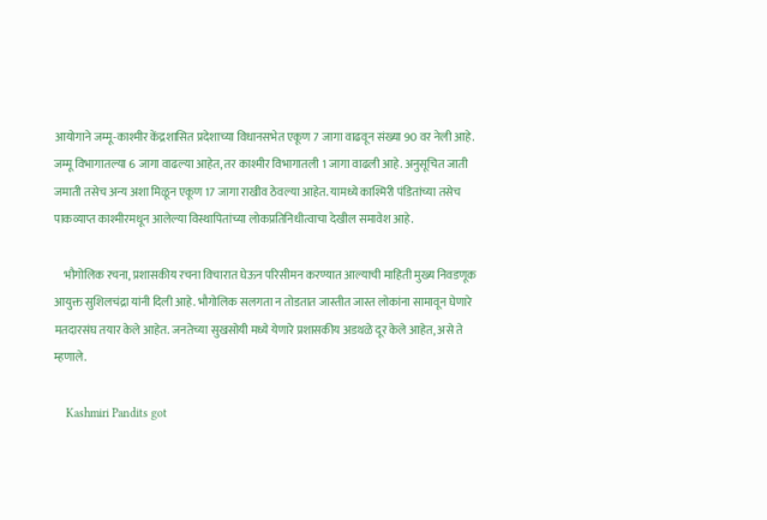आयोगाने जम्मू-काश्मीर केंद्रशासित प्रदेशाच्या विधानसभेत एकूण 7 जागा वाढवून संख्या 90 वर नेली आहे. जम्मू विभागातल्या 6 जागा वाढल्या आहेत, तर काश्मीर विभागातली 1 जागा वाढली आहे. अनुसूचित जाती जमाती तसेच अन्य अशा मिळून एकूण 17 जागा राखीव ठेवल्या आहेत. यामध्ये काश्मिरी पंडितांच्या तसेच पाकव्याप्त काश्मीरमधून आलेल्या विस्थापितांच्या लोकप्रतिनिधीत्वाचा देखील समावेश आहे.

    भौगोलिक रचना, प्रशासकीय रचना विचारात घेऊन परिसीमन करण्यात आल्याची माहिती मुख्य निवडणूक आयुक्त सुशिलचंद्रा यांनी दिली आहे. भौगोलिक सलगता न तोडतात जास्तीत जास्त लोकांना सामावून घेणारे मतदारसंघ तयार केले आहेत. जनतेच्या सुखसोयी मध्ये येणारे प्रशासकीय अडथळे दूर केले आहेत, असे ते म्हणाले.

    Kashmiri Pandits got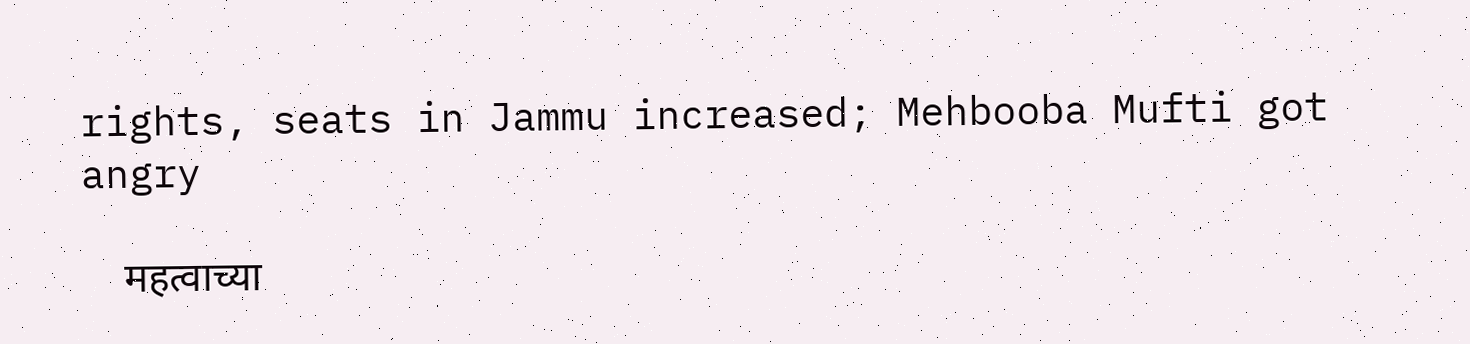rights, seats in Jammu increased; Mehbooba Mufti got angry

    महत्वाच्या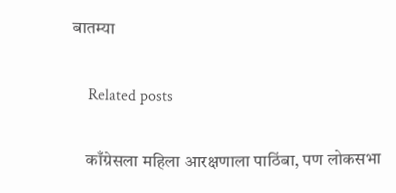बातम्या

    Related posts

    काँग्रेसला महिला आरक्षणाला पाठिंबा, पण लोकसभा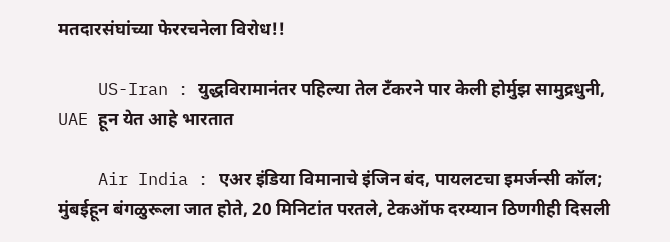मतदारसंघांच्या फेररचनेला विरोध!!

    US-Iran : युद्धविरामानंतर पहिल्या तेल टँकरने पार केली होर्मुझ सामुद्रधुनी, UAE हून येत आहे भारतात

    Air India : एअर इंडिया विमानाचे इंजिन बंद, पायलटचा इमर्जन्सी कॉल; मुंबईहून बंगळुरूला जात होते, 20 मिनिटांत परतले, टेकऑफ दरम्यान ठिणगीही दिसली